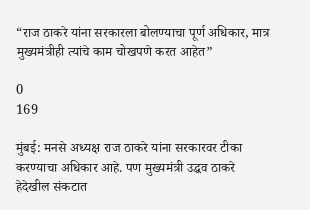“राज ठाकरे यांना सरकारला बोलण्याचा पूर्ण अधिकार, मात्र मुख्यमंत्रीही त्यांचे काम चोखपणे करत आहेत”

0
169

मुंबई: मनसे अध्यक्ष राज ठाकरे यांना सरकारवर टीका करण्याचा अधिकार आहे. पण मुख्यमंत्री उद्धव ठाकरे हेदेखील संकटात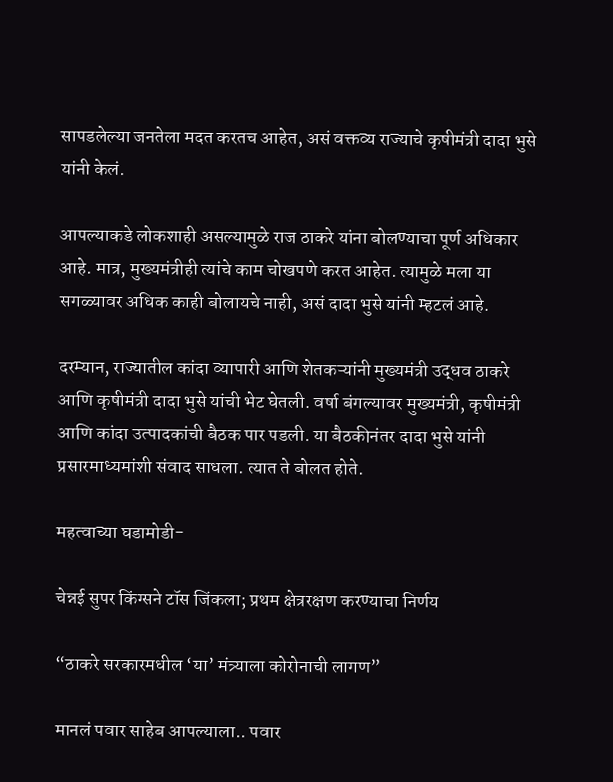सापडलेल्या जनतेला मदत करतच आहेत, असं वक्तव्य राज्याचे कृषीमंत्री दादा भुसे यांनी केलं.

आपल्याकडे लोकशाही असल्यामुळे राज ठाकरे यांना बोलण्याचा पूर्ण अधिकार आहे. मात्र, मुख्यमंत्रीही त्यांचे काम चोखपणे करत आहेत. त्यामुळे मला या सगळ्यावर अधिक काही बोलायचे नाही, असं दादा भुसे यांनी म्हटलं आहे.

दरम्यान, राज्यातील कांदा व्यापारी आणि शेतकऱ्यांनी मुख्यमंत्री उद्धव ठाकरे आणि कृषीमंत्री दादा भुसे यांची भेट घेतली. वर्षा बंगल्यावर मुख्यमंत्री, कृषीमंत्री आणि कांदा उत्पादकांची बैठक पार पडली. या बैठकीनंतर दादा भुसे यांनी प्रसारमाध्यमांशी संवाद साधला. त्यात ते बोलत होते.

महत्वाच्या घडामोडी-

चेन्नई सुपर किंग्सने टॉस जिंकला; प्रथम क्षेत्ररक्षण करण्याचा निर्णय

“ठाकरे सरकारमधील ‘या’ मंत्र्याला कोरोनाची लागण”

मानलं पवार साहेब आपल्याला.. पवार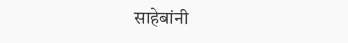साहेबांनी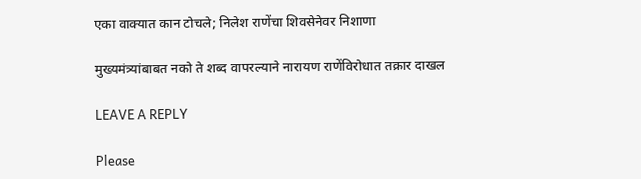एका वाक्यात कान टोचले; निलेश राणेंचा शिवसेनेवर निशाणा

मुख्यमंत्र्यांबाबत नको ते शब्द वापरल्याने नारायण राणेंविरोधात तक्रार दाखल

LEAVE A REPLY

Please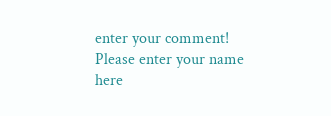enter your comment!
Please enter your name here